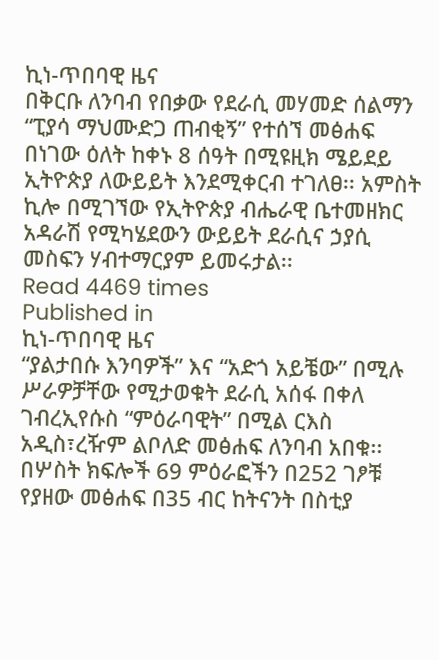ኪነ-ጥበባዊ ዜና
በቅርቡ ለንባብ የበቃው የደራሲ መሃመድ ሰልማን “ፒያሳ ማህሙድጋ ጠብቂኝ” የተሰኘ መፅሐፍ በነገው ዕለት ከቀኑ 8 ሰዓት በሚዩዚክ ሜይደይ ኢትዮጵያ ለውይይት እንደሚቀርብ ተገለፀ፡፡ አምስት ኪሎ በሚገኘው የኢትዮጵያ ብሔራዊ ቤተመዘክር አዳራሽ የሚካሄደውን ውይይት ደራሲና ኃያሲ መስፍን ሃብተማርያም ይመሩታል፡፡
Read 4469 times
Published in
ኪነ-ጥበባዊ ዜና
“ያልታበሱ እንባዎች” እና “አድጎ አይቼው” በሚሉ ሥራዎቻቸው የሚታወቁት ደራሲ አሰፋ በቀለ ገብረኢየሱስ “ምዕራባዊት” በሚል ርእስ አዲስ፣ረዥም ልቦለድ መፅሐፍ ለንባብ አበቁ፡፡ በሦስት ክፍሎች 69 ምዕራፎችን በ252 ገፆቹ የያዘው መፅሐፍ በ35 ብር ከትናንት በስቲያ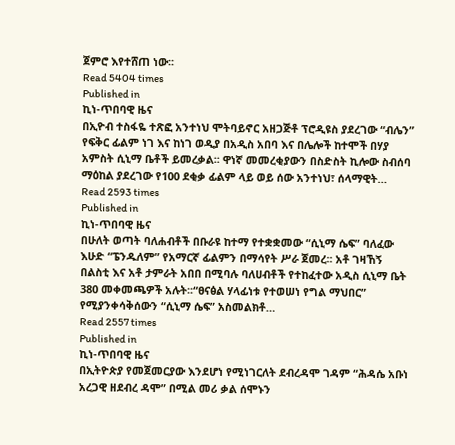ጀምሮ እየተሸጠ ነው፡፡
Read 5404 times
Published in
ኪነ-ጥበባዊ ዜና
በኢዮብ ተስፋዬ ተጽፎ አንተነህ ሞትባይኖር አዘጋጅቶ ፕሮዲዩስ ያደረገው “ብሌን” የፍቅር ፊልም ነገ እና ከነገ ወዲያ በአዲስ አበባ እና በሌሎች ከተሞች በሃያ አምስት ሲኒማ ቤቶች ይመረቃል፡፡ ዋነኛ መመረቂያውን በስድስት ኪሎው ስብሰባ ማዕከል ያደረገው የ100 ደቂቃ ፊልም ላይ ወይ ሰው አንተነህ፣ ሰላማዊት…
Read 2593 times
Published in
ኪነ-ጥበባዊ ዜና
በሁለት ወጣት ባለሐብቶች በቡራዩ ከተማ የተቋቋመው “ሲኒማ ሴፍ” ባለፈው እሁድ “ፔንዱለም” የአማርኛ ፊልምን በማሳየት ሥራ ጀመረ፡፡ አቶ ገዛኸኝ በልስቲ እና አቶ ታምራት አበበ በሚባሉ ባለሀብቶች የተከፈተው አዲስ ሲኒማ ቤት 380 መቀመጫዎች አሉት፡፡“ፀናፅል ሃላፊነቱ የተወሠነ የግል ማህበር” የሚያንቀሳቅሰውን “ሲኒማ ሴፍ” አስመልክቶ…
Read 2557 times
Published in
ኪነ-ጥበባዊ ዜና
በኢትዮጵያ የመጀመርያው እንደሆነ የሚነገርለት ደብረዳሞ ገዳም “ሕዳሴ አቡነ አረጋዊ ዘደብረ ዳሞ” በሚል መሪ ቃል ሰሞኑን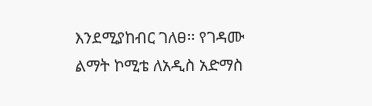እንደሚያከብር ገለፀ፡፡ የገዳሙ ልማት ኮሚቴ ለአዲስ አድማስ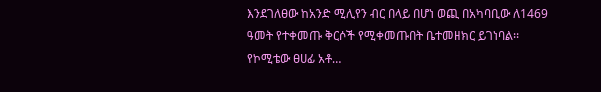እንደገለፀው ከአንድ ሚሊየን ብር በላይ በሆነ ወጪ በአካባቢው ለ1469 ዓመት የተቀመጡ ቅርሶች የሚቀመጡበት ቤተመዘክር ይገነባል፡፡ የኮሚቴው ፀሀፊ አቶ…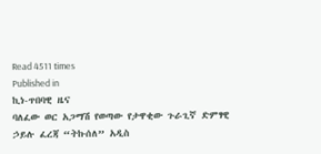Read 4511 times
Published in
ኪነ-ጥበባዊ ዜና
ባለፈው ወር አጋማሽ የወጣው የታዋቂው ጉራጊኛ ድምፃዊ ኃይሉ ፈረጃ “ትኩሰለ” አዲስ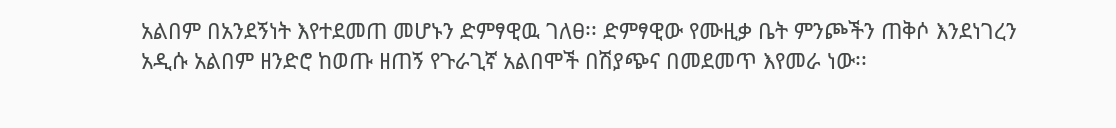አልበም በአንደኝነት እየተደመጠ መሆኑን ድምፃዊዉ ገለፀ፡፡ ድምፃዊው የሙዚቃ ቤት ምንጮችን ጠቅሶ እንደነገረን አዲሱ አልበም ዘንድሮ ከወጡ ዘጠኝ የጉራጊኛ አልበሞች በሽያጭና በመደመጥ እየመራ ነው፡፡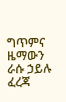ግጥምና ዜማውን ራሱ ኃይሉ ፈረጃ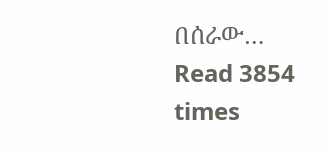በሰራው…
Read 3854 times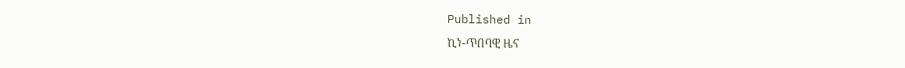Published in
ኪነ-ጥበባዊ ዜና